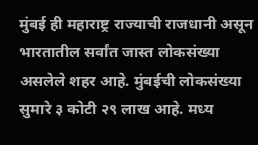मुंबई ही महाराष्ट्र राज्याची राजधानी असून भारतातील सर्वांत जास्त लोकसंख्या असलेले शहर आहे. मुंबईची लोकसंख्या सुमारे ३ कोटी २९ लाख आहे. मध्य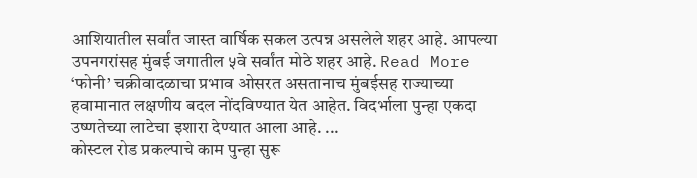आशियातील सर्वांत जास्त वार्षिक सकल उत्पन्न असलेले शहर आहे. आपल्या उपनगरांसह मुंबई जगातील ५वे सर्वांत मोठे शहर आहे. Read More
‘फोनी’ चक्रीवादळाचा प्रभाव ओसरत असतानाच मुंबईसह राज्याच्या हवामानात लक्षणीय बदल नोंदविण्यात येत आहेत. विदर्भाला पुन्हा एकदा उष्णतेच्या लाटेचा इशारा देण्यात आला आहे. ...
कोस्टल रोड प्रकल्पाचे काम पुन्हा सुरू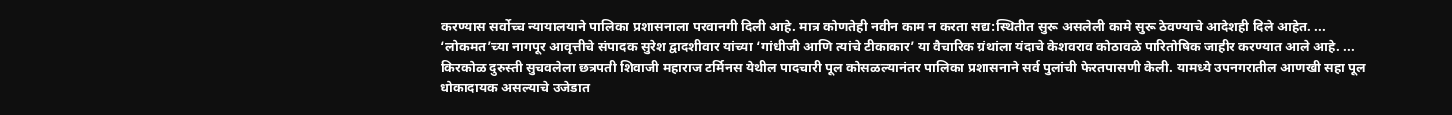करण्यास सर्वोच्च न्यायालयाने पालिका प्रशासनाला परवानगी दिली आहे. मात्र कोणतेही नवीन काम न करता सद्य:स्थितीत सुरू असलेली कामे सुरू ठेवण्याचे आदेशही दिले आहेत. ...
‘लोकमत’च्या नागपूर आवृत्तीचे संपादक सुरेश द्वादशीवार यांच्या ‘गांधीजी आणि त्यांचे टीकाकार’ या वैचारिक ग्रंथांला यंदाचे केशवराव कोठावळे पारितोषिक जाहीर करण्यात आले आहे. ...
किरकोळ दुरुस्ती सुचवलेला छत्रपती शिवाजी महाराज टर्मिनस येथील पादचारी पूल कोसळल्यानंतर पालिका प्रशासनाने सर्व पुलांची फेरतपासणी केली. यामध्ये उपनगरातील आणखी सहा पूल धोकादायक असल्याचे उजेडात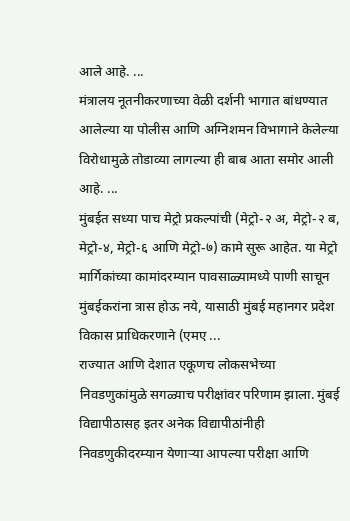आले आहे. ...
मंत्रालय नूतनीकरणाच्या वेळी दर्शनी भागात बांधण्यात आलेल्या या पोलीस आणि अग्निशमन विभागाने केलेल्या विरोधामुळे तोडाव्या लागल्या ही बाब आता समोर आली आहे. ...
मुंबईत सध्या पाच मेट्रो प्रकल्पांची (मेट्रो-२ अ, मेट्रो-२ ब, मेट्रो-४, मेट्रो-६ आणि मेट्रो-७) कामे सुरू आहेत. या मेट्रो मार्गिकांच्या कामांदरम्यान पावसाळ्यामध्ये पाणी साचून मुंबईकरांना त्रास होऊ नये, यासाठी मुंबई महानगर प्रदेश विकास प्राधिकरणाने (एमए ...
राज्यात आणि देशात एकूणच लोकसभेच्या निवडणुकांमुळे सगळ्याच परीक्षांवर परिणाम झाला. मुंबई विद्यापीठासह इतर अनेक विद्यापीठांनीही निवडणुकीदरम्यान येणाऱ्या आपल्या परीक्षा आणि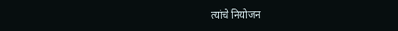त्यांचे नियोजन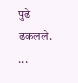पुढे ढकलले. ...